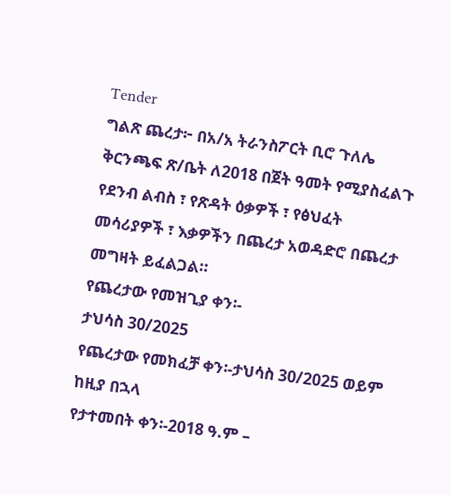Tender
ግልጽ ጨረታ፦ በአ/አ ትራንስፖርት ቢሮ ጉለሌ ቅርንጫፍ ጽ/ቤት ለ2018 በጀት ዓመት የሚያስፈልጉ የደንብ ልብስ ፣ የጽዳት ዕቃዎች ፣ የፅህፈት መሳሪያዎች ፣ እቃዎችን በጨረታ አወዳድሮ በጨረታ መግዛት ይፈልጋል።
የጨረታው የመዝጊያ ቀን፡-
ታህሳስ 30/2025
የጨረታው የመክፈቻ ቀን፡-ታህሳስ 30/2025 ወይም ከዚያ በኋላ
የታተመበት ቀን፡-2018 ዓ.ም –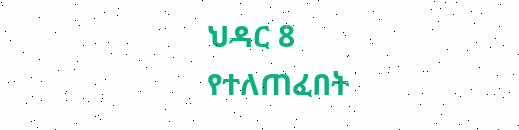ህዳር 8
የተለጠፈበት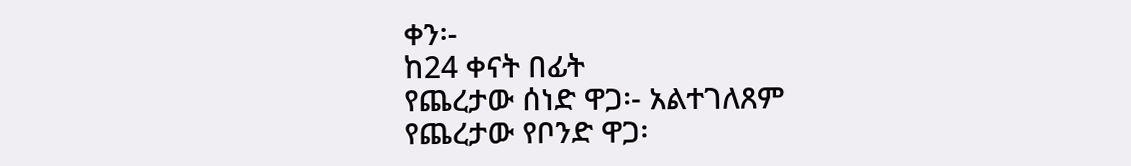ቀን፡-
ከ24 ቀናት በፊት
የጨረታው ሰነድ ዋጋ፡- አልተገለጸም
የጨረታው የቦንድ ዋጋ፡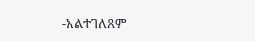-አልተገለጸም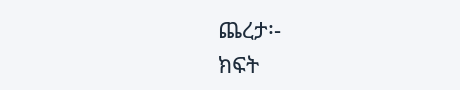ጨረታ፡-
ክፍት